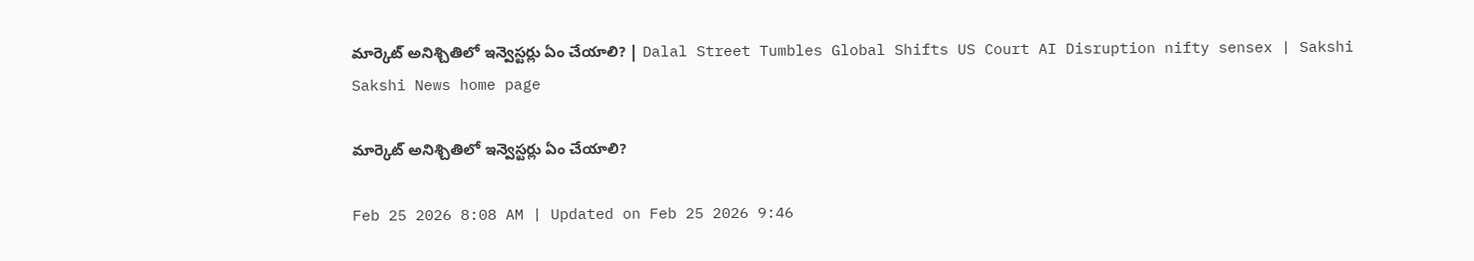మార్కెట్‌ అనిశ్చితిలో ఇన్వెస్టర్లు ఏం చేయాలి? | Dalal Street Tumbles Global Shifts US Court AI Disruption nifty sensex | Sakshi
Sakshi News home page

మార్కెట్‌ అనిశ్చితిలో ఇన్వెస్టర్లు ఏం చేయాలి?

Feb 25 2026 8:08 AM | Updated on Feb 25 2026 9:46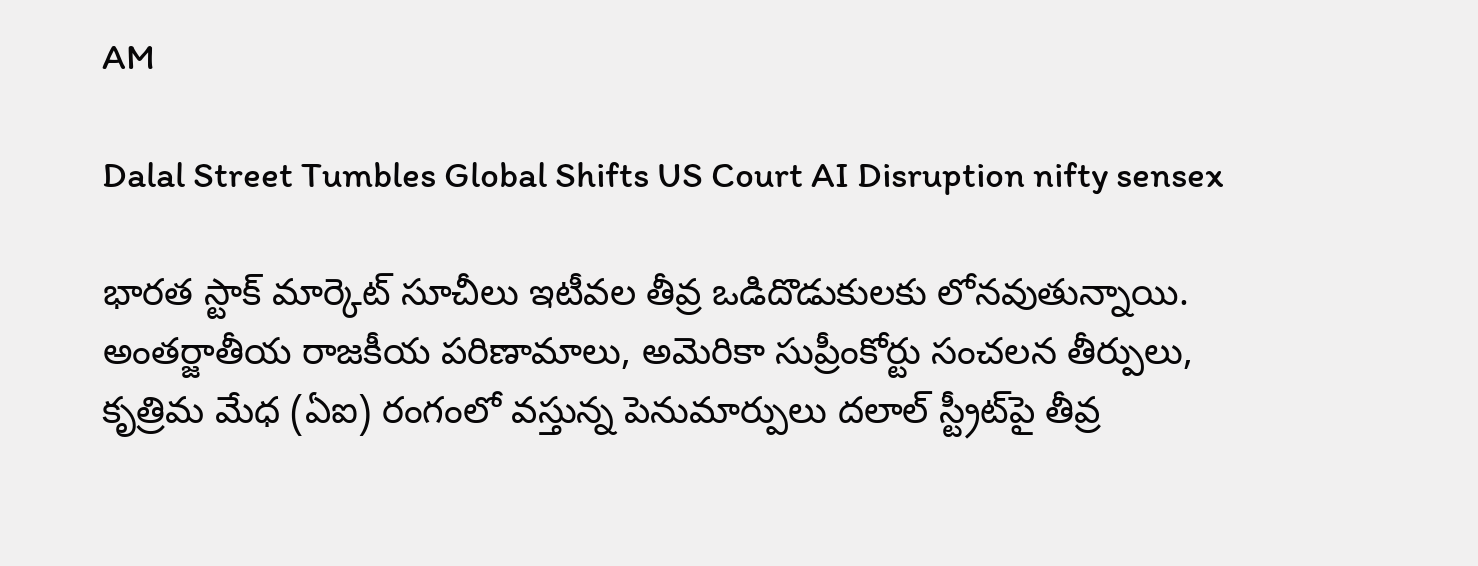AM

Dalal Street Tumbles Global Shifts US Court AI Disruption nifty sensex

భారత స్టాక్ మార్కెట్ సూచీలు ఇటీవల తీవ్ర ఒడిదొడుకులకు లోనవుతున్నాయి. అంతర్జాతీయ రాజకీయ పరిణామాలు, అమెరికా సుప్రీంకోర్టు సంచలన తీర్పులు, కృత్రిమ మేధ (ఏఐ) రంగంలో వస్తున్న పెనుమార్పులు దలాల్ స్ట్రీట్‌పై తీవ్ర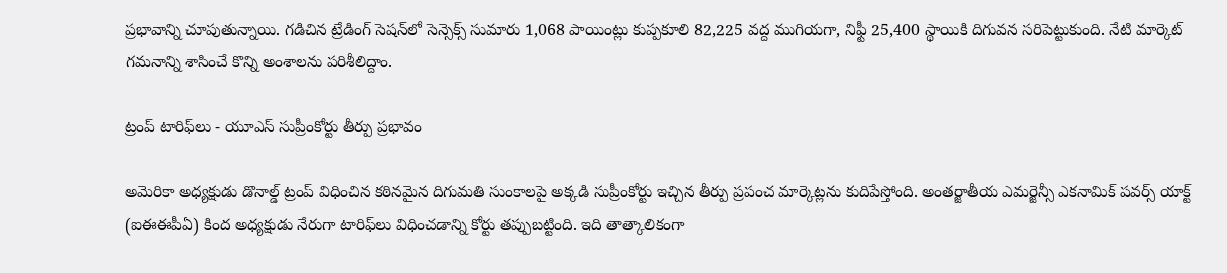ప్రభావాన్ని చూపుతున్నాయి. గడిచిన ట్రేడింగ్ సెషన్‌లో సెన్సెక్స్ సుమారు 1,068 పాయింట్లు కుప్పకూలి 82,225 వద్ద ముగియగా, నిఫ్టీ 25,400 స్థాయికి దిగువన సరిపెట్టుకుంది. నేటి మార్కెట్ గమనాన్ని శాసించే కొన్ని అంశాలను పరిశీలిద్దాం.

ట్రంప్ టారిఫ్‌లు - యూఎస్ సుప్రీంకోర్టు తీర్పు ప్రభావం

అమెరికా అధ్యక్షుడు డొనాల్డ్ ట్రంప్ విధించిన కఠినమైన దిగుమతి సుంకాలపై అక్కడి సుప్రీంకోర్టు ఇచ్చిన తీర్పు ప్రపంచ మార్కెట్లను కుదిపేస్తోంది. అంతర్జాతీయ ఎమర్జెన్సీ ఎకనామిక్ పవర్స్ యాక్ట్ (ఐఈఈపీఏ) కింద అధ్యక్షుడు నేరుగా టారిఫ్‌లు విధించడాన్ని కోర్టు తప్పుబట్టింది. ఇది తాత్కాలికంగా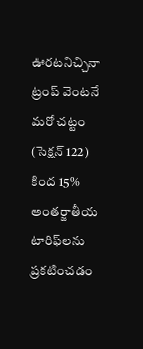ఊరటనిచ్చినా ట్రంప్ వెంటనే మరో చట్టం (సెక్షన్‌ 122) కింద 15% అంతర్జాతీయ టారిఫ్‌లను ప్రకటించడం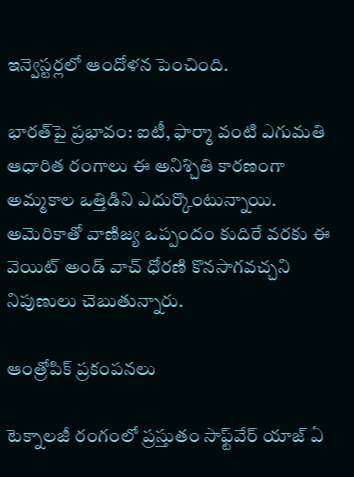ఇన్వెస్టర్లలో ఆందోళన పెంచింది.

భారత్‌పై ప్రభావం: ఐటీ, ఫార్మా వంటి ఎగుమతి ఆధారిత రంగాలు ఈ అనిశ్చితి కారణంగా అమ్మకాల ఒత్తిడిని ఎదుర్కొంటున్నాయి. అమెరికాతో వాణిజ్య ఒప్పందం కుదిరే వరకు ఈ వెయిట్ అండ్ వాచ్ ధోరణి కొనసాగవచ్చని నిపుణులు చెబుతున్నారు.

ఆంత్రోపిక్ ప్రకంపనలు

టెక్నాలజీ రంగంలో ప్రస్తుతం సాఫ్ట్‌వేర్‌ యాజ్‌ ఏ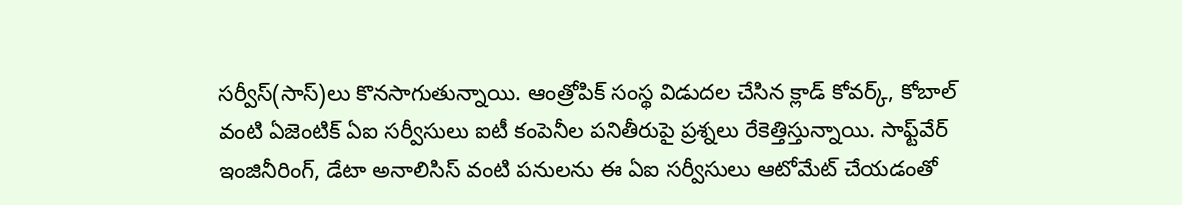సర్వీస్‌(సాస్‌)లు కొనసాగుతున్నాయి. ఆంత్రోపిక్ సంస్థ విడుదల చేసిన క్లాడ్ కోవర్క్, కోబాల్‌ వంటి ఏజెంటిక్ ఏఐ సర్వీసులు ఐటీ కంపెనీల పనితీరుపై ప్రశ్నలు రేకెత్తిస్తున్నాయి. సాఫ్ట్‌వేర్ ఇంజినీరింగ్, డేటా అనాలిసిస్ వంటి పనులను ఈ ఏఐ సర్వీసులు ఆటోమేట్‌ చేయడంతో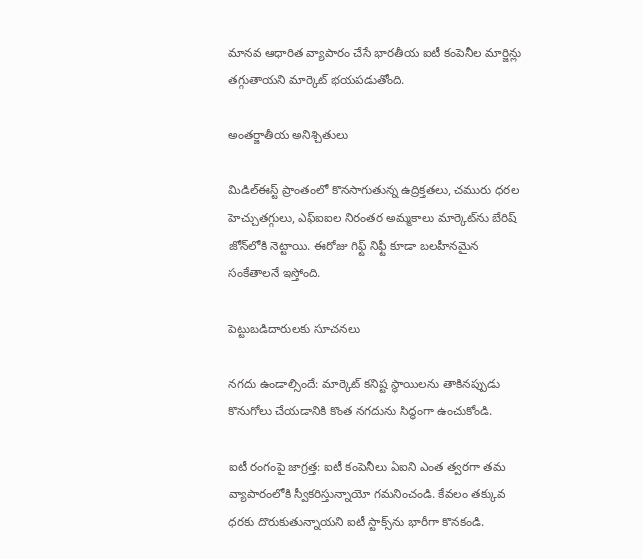మానవ ఆధారిత వ్యాపారం చేసే భారతీయ ఐటీ కంపెనీల మార్జిన్లు తగ్గుతాయని మార్కెట్ భయపడుతోంది.

అంతర్జాతీయ అనిశ్చితులు

మిడిల్‌ఈస్ట్‌ ప్రాంతంలో కొనసాగుతున్న ఉద్రిక్తతలు, చమురు ధరల హెచ్చుతగ్గులు, ఎఫ్‌ఐఐల నిరంతర అమ్మకాలు మార్కెట్‌ను బేరిష్ జోన్‌లోకి నెట్టాయి. ఈరోజు గిఫ్ట్ నిఫ్టీ కూడా బలహీనమైన సంకేతాలనే ఇస్తోంది.

పెట్టుబడిదారులకు సూచనలు

నగదు ఉండాల్సిందే: మార్కెట్ కనిష్ట స్థాయిలను తాకినప్పుడు కొనుగోలు చేయడానికి కొంత నగదును సిద్ధంగా ఉంచుకోండి.

ఐటీ రంగంపై జాగ్రత్త: ఐటీ కంపెనీలు ఏఐని ఎంత త్వరగా తమ వ్యాపారంలోకి స్వీకరిస్తున్నాయో గమనించండి. కేవలం తక్కువ ధరకు దొరుకుతున్నాయని ఐటీ స్టాక్స్‌ను భారీగా కొనకండి.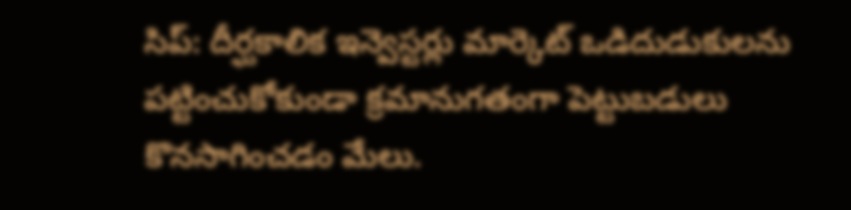సిప్‌: దీర్ఘకాలిక ఇన్వెస్టర్లు మార్కెట్ ఒడిదుడుకులను పట్టించుకోకుండా క్రమానుగతంగా పెట్టుబడులు కొనసాగించడం మేలు.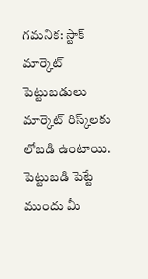గమనిక: స్టాక్ మార్కెట్ పెట్టుబడులు మార్కెట్ రిస్క్‌లకు లోబడి ఉంటాయి. పెట్టుబడి పెట్టే ముందు మీ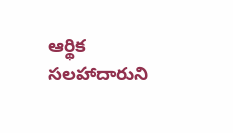ఆర్థిక సలహాదారుని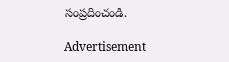సంప్రదించండి.

Advertisement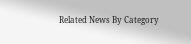Related News By Category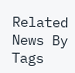Related News By Tags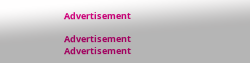Advertisement

Advertisement
Advertisement